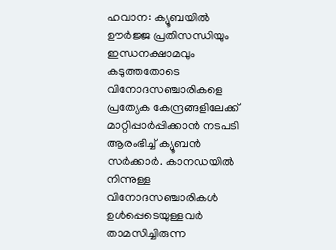ഹവാന: ക്യൂബയിൽ ഊർജ്ജ പ്രതിസന്ധിയും ഇന്ധനക്ഷാമവും കടുത്തതോടെ വിനോദസഞ്ചാരികളെ പ്രത്യേക കേന്ദ്രങ്ങളിലേക്ക് മാറ്റിപ്പാർപ്പിക്കാൻ നടപടി ആരംഭിച്ച് ക്യൂബൻ സർക്കാർ. കാനഡയിൽ നിന്നുള്ള വിനോദസഞ്ചാരികൾ ഉൾപ്പെടെയുള്ളവർ താമസിച്ചിരുന്ന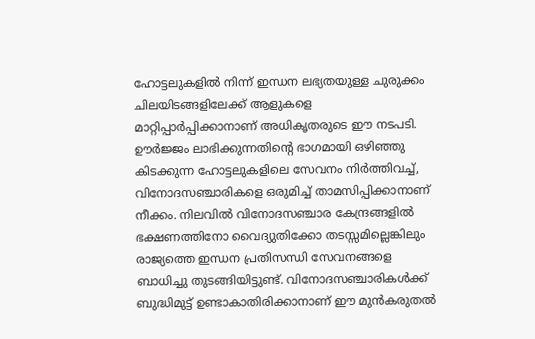ഹോട്ടലുകളിൽ നിന്ന് ഇന്ധന ലഭ്യതയുള്ള ചുരുക്കം ചിലയിടങ്ങളിലേക്ക് ആളുകളെ മാറ്റിപ്പാർപ്പിക്കാനാണ് അധികൃതരുടെ ഈ നടപടി.
ഊർജ്ജം ലാഭിക്കുന്നതിന്റെ ഭാഗമായി ഒഴിഞ്ഞു കിടക്കുന്ന ഹോട്ടലുകളിലെ സേവനം നിർത്തിവച്ച്, വിനോദസഞ്ചാരികളെ ഒരുമിച്ച് താമസിപ്പിക്കാനാണ് നീക്കം. നിലവിൽ വിനോദസഞ്ചാര കേന്ദ്രങ്ങളിൽ ഭക്ഷണത്തിനോ വൈദ്യുതിക്കോ തടസ്സമില്ലെങ്കിലും രാജ്യത്തെ ഇന്ധന പ്രതിസന്ധി സേവനങ്ങളെ ബാധിച്ചു തുടങ്ങിയിട്ടുണ്ട്. വിനോദസഞ്ചാരികൾക്ക് ബുദ്ധിമുട്ട് ഉണ്ടാകാതിരിക്കാനാണ് ഈ മുൻകരുതൽ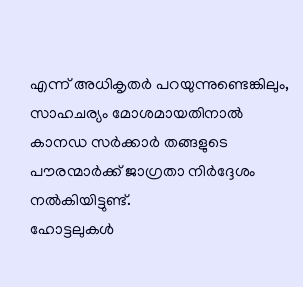എന്ന് അധികൃതർ പറയുന്നുണ്ടെങ്കിലും, സാഹചര്യം മോശമായതിനാൽ കാനഡ സർക്കാർ തങ്ങളുടെ പൗരന്മാർക്ക് ജാഗ്രതാ നിർദ്ദേശം നൽകിയിട്ടുണ്ട്.
ഹോട്ടലുകൾ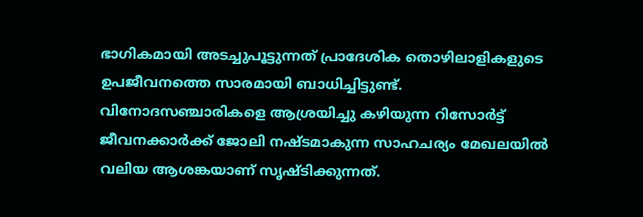ഭാഗികമായി അടച്ചുപൂട്ടുന്നത് പ്രാദേശിക തൊഴിലാളികളുടെ ഉപജീവനത്തെ സാരമായി ബാധിച്ചിട്ടുണ്ട്. വിനോദസഞ്ചാരികളെ ആശ്രയിച്ചു കഴിയുന്ന റിസോർട്ട് ജീവനക്കാർക്ക് ജോലി നഷ്ടമാകുന്ന സാഹചര്യം മേഖലയിൽ വലിയ ആശങ്കയാണ് സൃഷ്ടിക്കുന്നത്.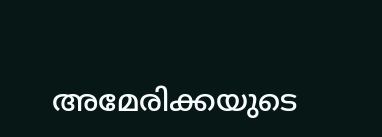അമേരിക്കയുടെ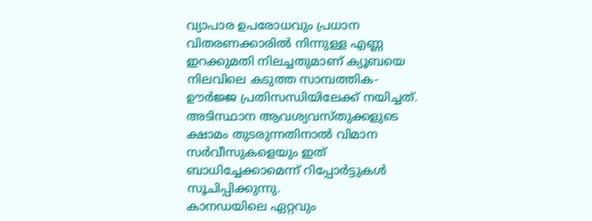വ്യാപാര ഉപരോധവും പ്രധാന വിതരണക്കാരിൽ നിന്നുള്ള എണ്ണ ഇറക്കുമതി നിലച്ചതുമാണ് ക്യൂബയെ നിലവിലെ കടുത്ത സാമ്പത്തിക-ഊർജ്ജ പ്രതിസന്ധിയിലേക്ക് നയിച്ചത്. അടിസ്ഥാന ആവശ്യവസ്തുക്കളുടെ ക്ഷാമം തുടരുന്നതിനാൽ വിമാന സർവീസുകളെയും ഇത് ബാധിച്ചേക്കാമെന്ന് റിപ്പോർട്ടുകൾ സൂചിപ്പിക്കുന്നു.
കാനഡയിലെ ഏറ്റവും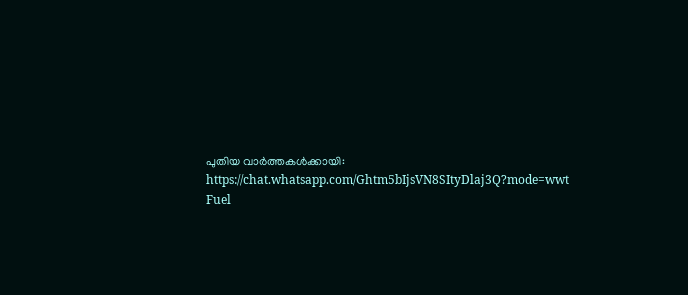പുതിയ വാർത്തകൾക്കായി: https://chat.whatsapp.com/Ghtm5bIjsVN8SItyDlaj3Q?mode=wwt
Fuel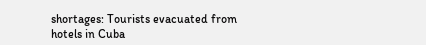shortages: Tourists evacuated from hotels in Cuba